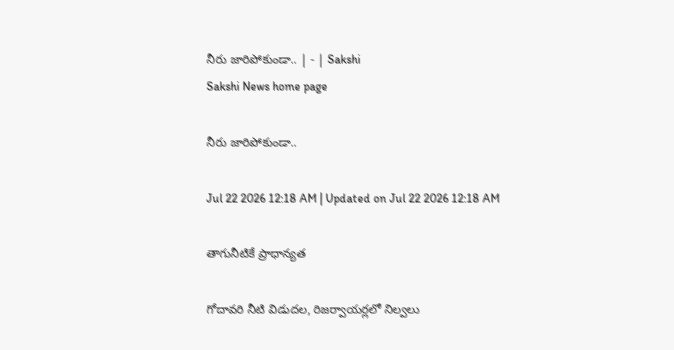నీరు జారిపోకుండా.. | - | Sakshi
Sakshi News home page

నీరు జారిపోకుండా..

Jul 22 2026 12:18 AM | Updated on Jul 22 2026 12:18 AM

తాగునీటికే ప్రాధాన్యత

గోదావరి నీటి విడుదల, రిజర్వాయర్లలో నిల్వలు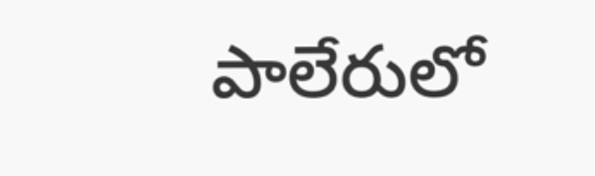పాలేరులో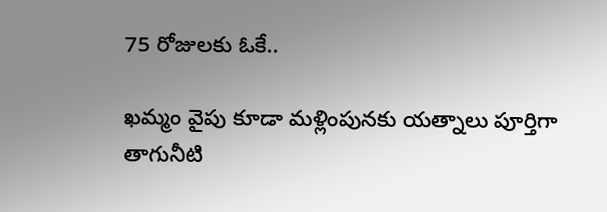75 రోజులకు ఓకే..

ఖమ్మం వైపు కూడా మళ్లింపునకు యత్నాలు పూర్తిగా తాగునీటి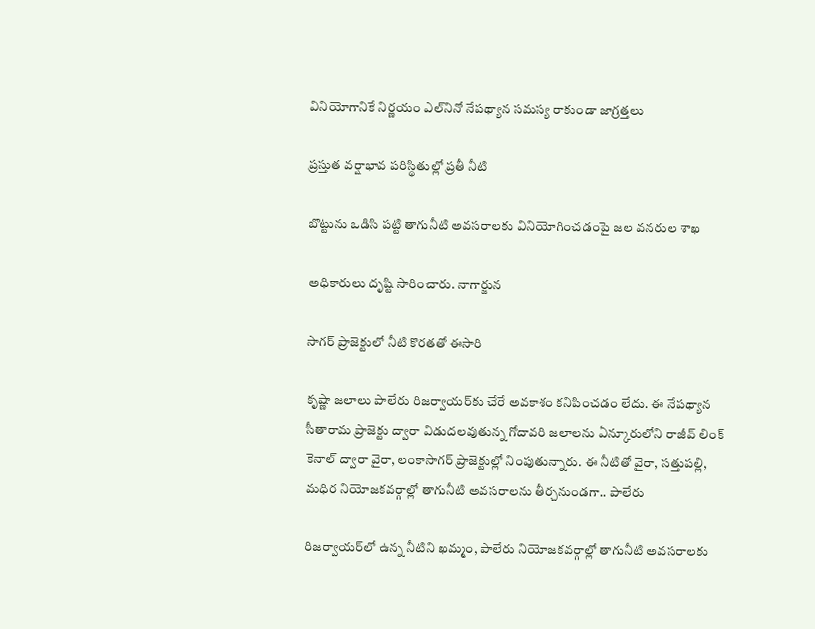వినియోగానికే నిర్ణయం ఎల్‌నినో నేపథ్యాన సమస్య రాకుండా జాగ్రత్తలు

ప్రస్తుత వర్షాభావ పరిస్థితుల్లో ప్రతీ నీటి

బొట్టును ఒడిసి పట్టి తాగునీటి అవసరాలకు వినియోగించడంపై జల వనరుల శాఖ

అధికారులు దృష్టి సారించారు. నాగార్జున

సాగర్‌ ప్రాజెక్టులో నీటి కొరతతో ఈసారి

కృష్ణా జలాలు పాలేరు రిజర్వాయర్‌కు చేరే అవకాశం కనిపించడం లేదు. ఈ నేపథ్యాన సీతారామ ప్రాజెక్టు ద్వారా విడుదలవుతున్న గోదావరి జలాలను ఏన్కూరులోని రాజీవ్‌ లింక్‌ కెనాల్‌ ద్వారా వైరా, లంకాసాగర్‌ ప్రాజెక్టుల్లో నింపుతున్నారు. ఈ నీటితో వైరా, సత్తుపల్లి, మధిర నియోజకవర్గాల్లో తాగునీటి అవసరాలను తీర్చనుండగా.. పాలేరు

రిజర్వాయర్‌లో ఉన్న నీటిని ఖమ్మం, పాలేరు నియోజకవర్గాల్లో తాగునీటి అవసరాలకు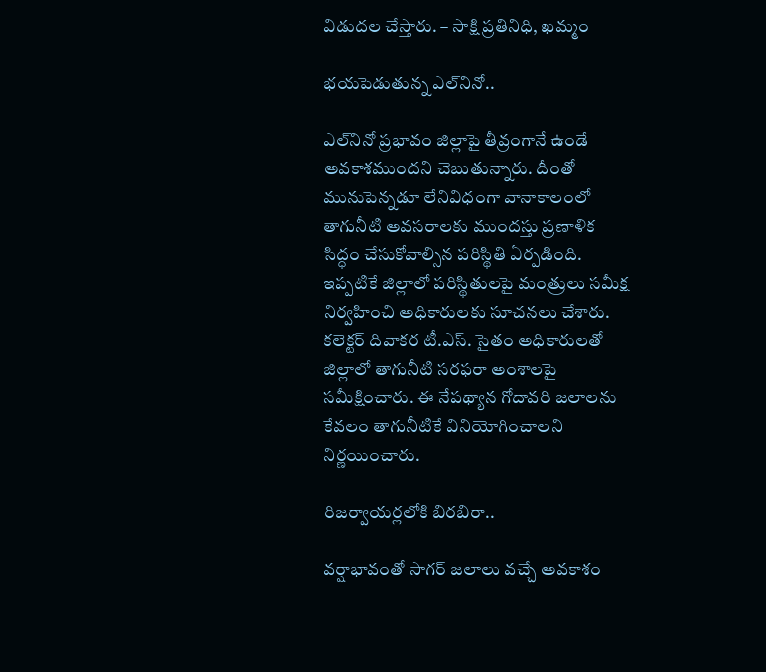విడుదల చేస్తారు. – సాక్షి ప్రతినిధి, ఖమ్మం

భయపెడుతున్న ఎల్‌నినో..

ఎల్‌నినో ప్రభావం జిల్లాపై తీవ్రంగానే ఉండే అవకాశముందని చెబుతున్నారు. దీంతో మునుపెన్నడూ లేనివిధంగా వానాకాలంలో తాగునీటి అవసరాలకు ముందస్తు ప్రణాళిక సిద్ధం చేసుకోవాల్సిన పరిస్థితి ఏర్పడింది. ఇప్పటికే జిల్లాలో పరిస్థితులపై మంత్రులు సమీక్ష నిర్వహించి అధికారులకు సూచనలు చేశారు. కలెక్టర్‌ దివాకర టీ.ఎస్‌. సైతం అధికారులతో జిల్లాలో తాగునీటి సరఫరా అంశాలపై సమీక్షించారు. ఈ నేపథ్యాన గోదావరి జలాలను కేవలం తాగునీటికే వినియోగించాలని నిర్ణయించారు.

రిజర్వాయర్లలోకి బిరబిరా..

వర్షాభావంతో సాగర్‌ జలాలు వచ్చే అవకాశం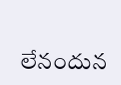లేనందున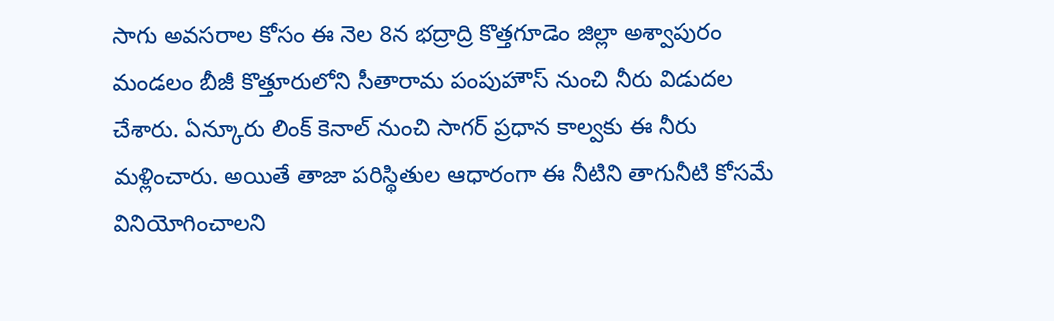సాగు అవసరాల కోసం ఈ నెల 8న భద్రాద్రి కొత్తగూడెం జిల్లా అశ్వాపురం మండలం బీజీ కొత్తూరులోని సీతారామ పంపుహౌస్‌ నుంచి నీరు విడుదల చేశారు. ఏన్కూరు లింక్‌ కెనాల్‌ నుంచి సాగర్‌ ప్రధాన కాల్వకు ఈ నీరు మళ్లించారు. అయితే తాజా పరిస్థితుల ఆధారంగా ఈ నీటిని తాగునీటి కోసమే వినియోగించాలని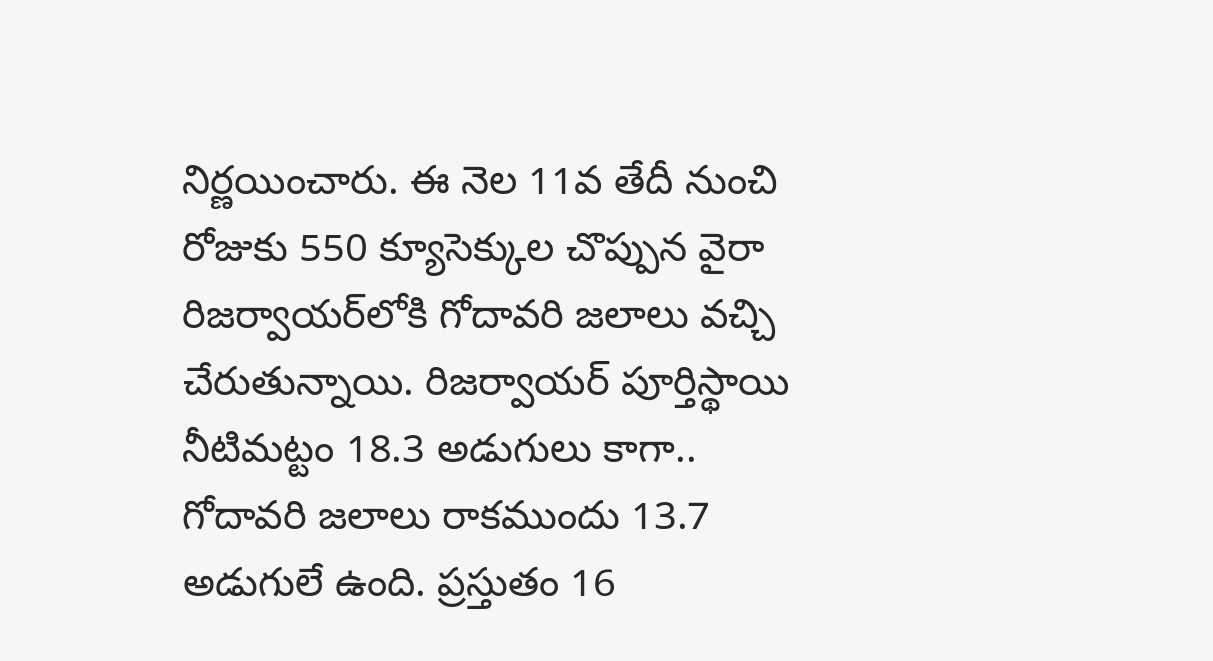నిర్ణయించారు. ఈ నెల 11వ తేదీ నుంచి రోజుకు 550 క్యూసెక్కుల చొప్పున వైరా రిజర్వాయర్‌లోకి గోదావరి జలాలు వచ్చి చేరుతున్నాయి. రిజర్వాయర్‌ పూర్తిస్థాయి నీటిమట్టం 18.3 అడుగులు కాగా.. గోదావరి జలాలు రాకముందు 13.7 అడుగులే ఉంది. ప్రస్తుతం 16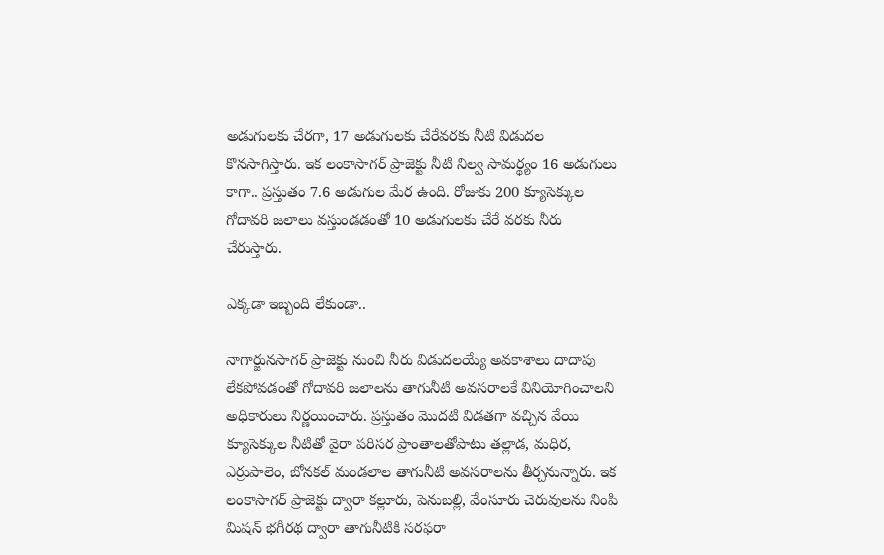అడుగులకు చేరగా, 17 అడుగులకు చేరేవరకు నీటి విడుదల కొనసాగిస్తారు. ఇక లంకాసాగర్‌ ప్రాజెక్టు నీటి నిల్వ సామర్థ్యం 16 అడుగులు కాగా.. ప్రస్తుతం 7.6 అడుగుల మేర ఉంది. రోజుకు 200 క్యూసెక్కుల గోదావరి జలాలు వస్తుండడంతో 10 అడుగులకు చేరే వరకు నీరు చేరుస్తారు.

ఎక్కడా ఇబ్బంది లేకుండా..

నాగార్జునసాగర్‌ ప్రాజెక్టు నుంచి నీరు విడుదలయ్యే అవకాశాలు దాదాపు లేకపోవడంతో గోదావరి జలాలను తాగునీటి అవసరాలకే వినియోగించాలని అధికారులు నిర్ణయించారు. ప్రస్తుతం మొదటి విడతగా వచ్చిన వేయి క్యూసెక్కుల నీటితో వైరా పరిసర ప్రాంతాలతోపాటు తల్లాడ, మధిర, ఎర్రుపాలెం, బోనకల్‌ మండలాల తాగునీటి అవసరాలను తీర్చనున్నారు. ఇక లంకాసాగర్‌ ప్రాజెక్టు ద్వారా కల్లూరు, పెనుబల్లి, వేంసూరు చెరువులను నింపి మిషన్‌ భగీరథ ద్వారా తాగునీటికి సరఫరా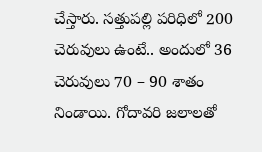చేస్తారు. సత్తుపల్లి పరిధిలో 200 చెరువులు ఉంటే.. అందులో 36 చెరువులు 70 – 90 శాతం నిండాయి. గోదావరి జలాలతో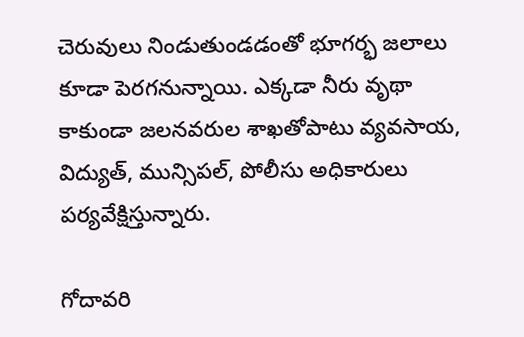చెరువులు నిండుతుండడంతో భూగర్భ జలాలు కూడా పెరగనున్నాయి. ఎక్కడా నీరు వృథా కాకుండా జలనవరుల శాఖతోపాటు వ్యవసాయ, విద్యుత్‌, మున్సిపల్‌, పోలీసు అధికారులు పర్యవేక్షిస్తున్నారు.

గోదావరి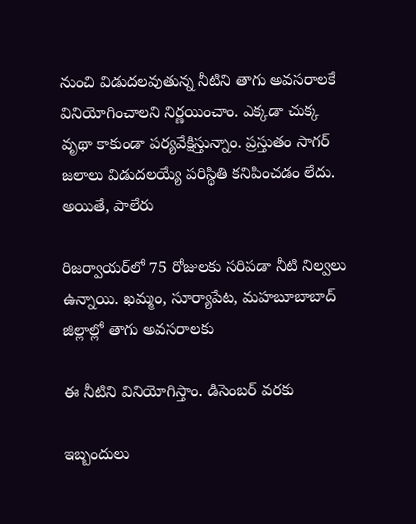నుంచి విడుదలవుతున్న నీటిని తాగు అవసరాలకే వినియోగించాలని నిర్ణయించాం. ఎక్కడా చుక్క వృథా కాకుండా పర్యవేక్షిస్తున్నాం. ప్రస్తుతం సాగర్‌ జలాలు విడుదలయ్యే పరిస్థితి కనిపించడం లేదు. అయితే, పాలేరు

రిజర్వాయర్‌లో 75 రోజులకు సరిపడా నీటి నిల్వలు ఉన్నాయి. ఖమ్మం, సూర్యాపేట, మహబూబాబాద్‌ జిల్లాల్లో తాగు అవసరాలకు

ఈ నీటిని వినియోగిస్తాం. డిసెంబర్‌ వరకు

ఇబ్బందులు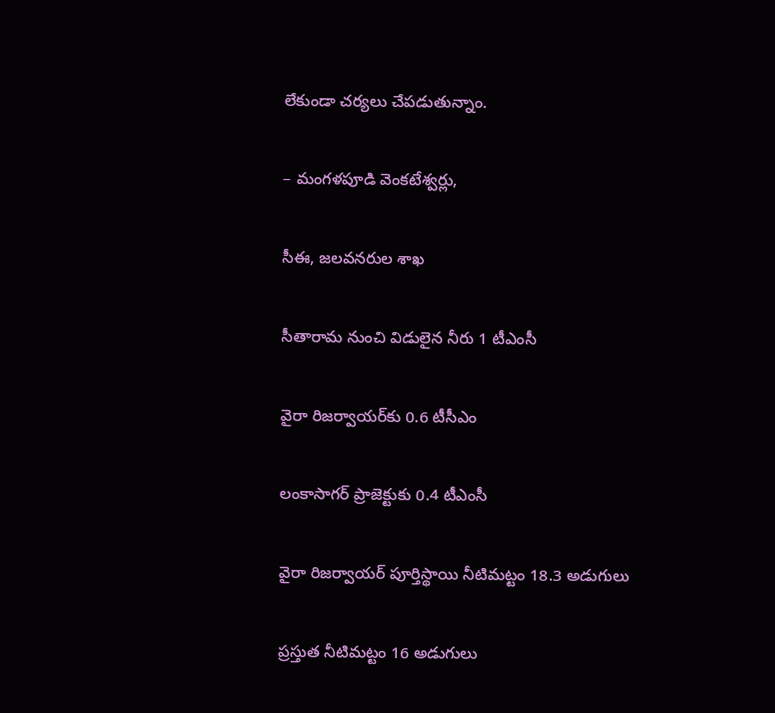లేకుండా చర్యలు చేపడుతున్నాం.

– మంగళపూడి వెంకటేశ్వర్లు,

సీఈ, జలవనరుల శాఖ

సీతారామ నుంచి విడులైన నీరు 1 టీఎంసీ

వైరా రిజర్వాయర్‌కు 0.6 టీసీఎం

లంకాసాగర్‌ ప్రాజెక్టుకు 0.4 టీఎంసీ

వైరా రిజర్వాయర్‌ పూర్తిస్థాయి నీటిమట్టం 18.3 అడుగులు

ప్రస్తుత నీటిమట్టం 16 అడుగులు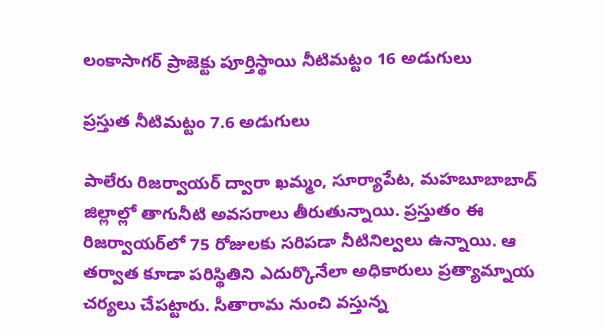లంకాసాగర్‌ ప్రాజెక్టు పూర్తిస్థాయి నీటిమట్టం 16 అడుగులు

ప్రస్తుత నీటిమట్టం 7.6 అడుగులు

పాలేరు రిజర్వాయర్‌ ద్వారా ఖమ్మం, సూర్యాపేట, మహబూబాబాద్‌ జిల్లాల్లో తాగునీటి అవసరాలు తీరుతున్నాయి. ప్రస్తుతం ఈ రిజర్వాయర్‌లో 75 రోజులకు సరిపడా నీటినిల్వలు ఉన్నాయి. ఆ తర్వాత కూడా పరిస్థితిని ఎదుర్కొనేలా అధికారులు ప్రత్యామ్నాయ చర్యలు చేపట్టారు. సీతారామ నుంచి వస్తున్న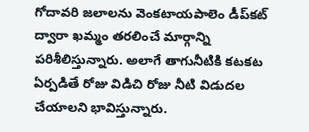గోదావరి జలాలను వెంకటాయపాలెం డీప్‌కట్‌ ద్వారా ఖమ్మం తరలించే మార్గాన్ని పరిశీలిస్తున్నారు. అలాగే తాగునీటికి కటకట ఏర్పడితే రోజు విడిచి రోజు నీటి విడుదల చేయాలని భావిస్తున్నారు.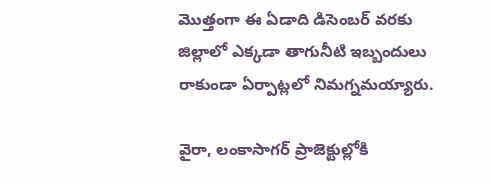మొత్తంగా ఈ ఏడాది డిసెంబర్‌ వరకు జిల్లాలో ఎక్కడా తాగునీటి ఇబ్బందులు రాకుండా ఏర్పాట్లలో నిమగ్నమయ్యారు.

వైరా, లంకాసాగర్‌ ప్రాజెక్టుల్లోకి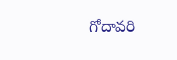గోదావరి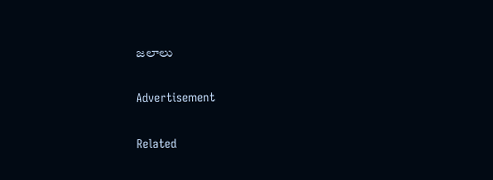జలాలు

Advertisement

Related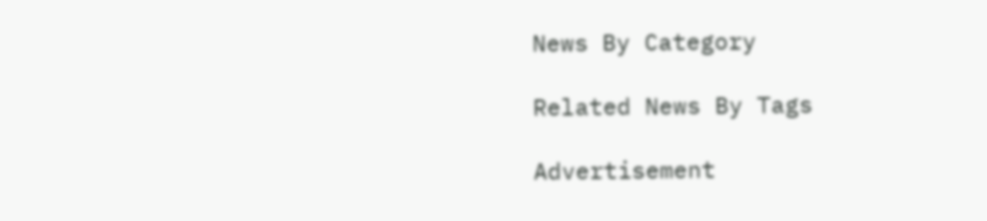News By Category

Related News By Tags

Advertisement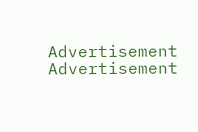Advertisement
Advertisement